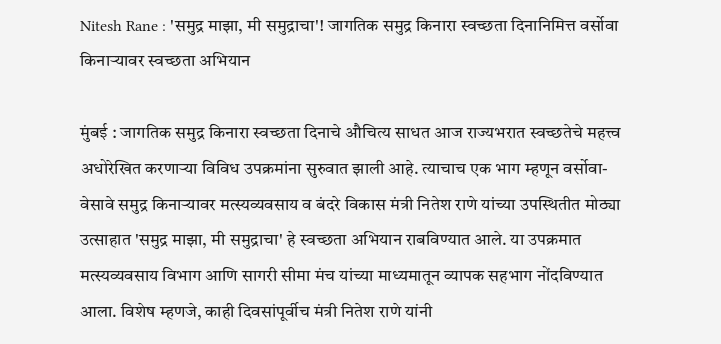Nitesh Rane : 'समुद्र माझा, मी समुद्राचा'! जागतिक समुद्र किनारा स्वच्छता दिनानिमित्त वर्सोवा किनाऱ्यावर स्वच्छता अभियान

मुंबई : जागतिक समुद्र किनारा स्वच्छता दिनाचे औचित्य साधत आज राज्यभरात स्वच्छतेचे महत्त्व अधोरेखित करणाऱ्या विविध उपक्रमांना सुरुवात झाली आहे. त्याचाच एक भाग म्हणून वर्सोवा-वेसावे समुद्र किनाऱ्यावर मत्स्यव्यवसाय व बंदरे विकास मंत्री नितेश राणे यांच्या उपस्थितीत मोठ्या उत्साहात 'समुद्र माझा, मी समुद्राचा' हे स्वच्छता अभियान राबविण्यात आले. या उपक्रमात मत्स्यव्यवसाय विभाग आणि सागरी सीमा मंच यांच्या माध्यमातून व्यापक सहभाग नोंदविण्यात आला. विशेष म्हणजे, काही दिवसांपूर्वीच मंत्री नितेश राणे यांनी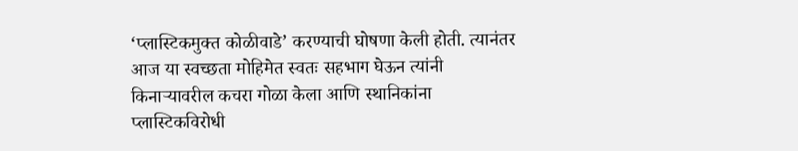‘प्लास्टिकमुक्त कोळीवाडे’ करण्याची घोषणा केली होती. त्यानंतर आज या स्वच्छता मोहिमेत स्वतः सहभाग घेऊन त्यांनी किनाऱ्यावरील कचरा गोळा केला आणि स्थानिकांना प्लास्टिकविरोधी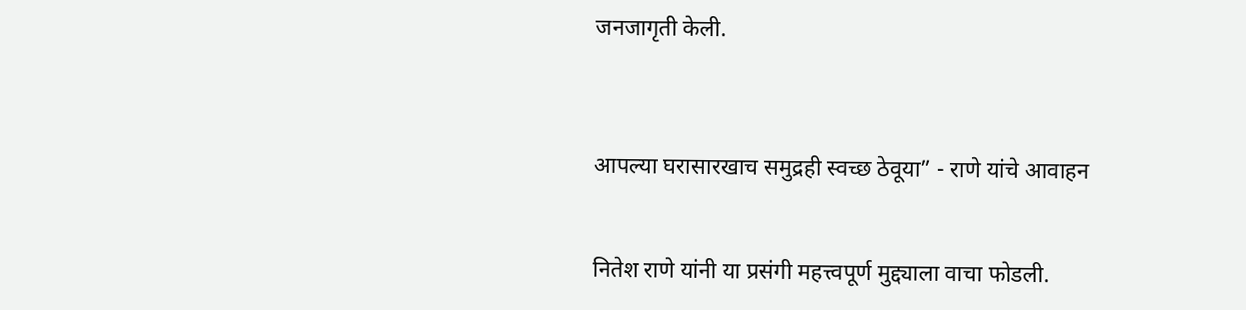जनजागृती केली.



आपल्या घरासारखाच समुद्रही स्वच्छ ठेवूया” - राणे यांचे आवाहन


नितेश राणे यांनी या प्रसंगी महत्त्वपूर्ण मुद्द्याला वाचा फोडली.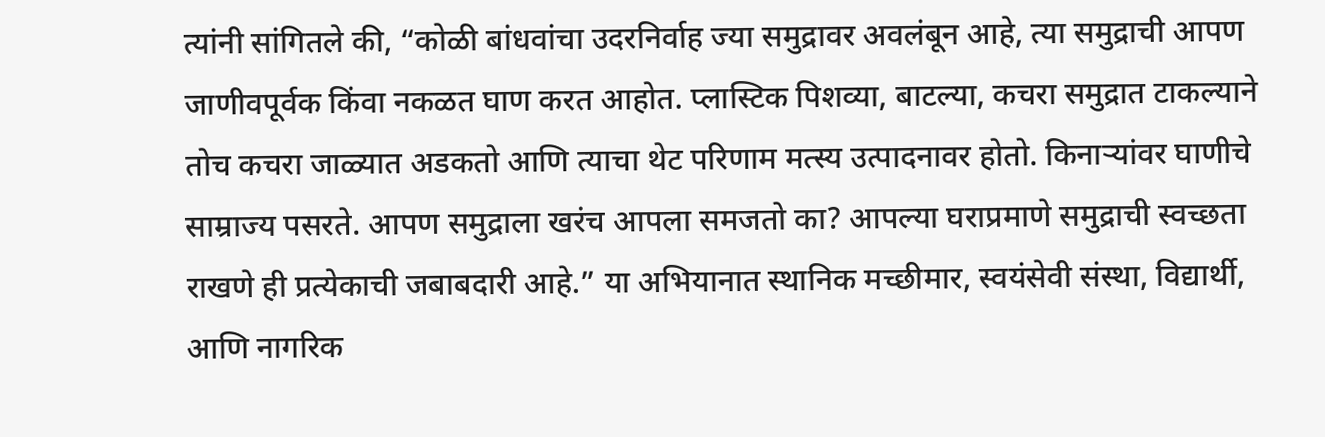त्यांनी सांगितले की, “कोळी बांधवांचा उदरनिर्वाह ज्या समुद्रावर अवलंबून आहे, त्या समुद्राची आपण जाणीवपूर्वक किंवा नकळत घाण करत आहोत. प्लास्टिक पिशव्या, बाटल्या, कचरा समुद्रात टाकल्याने तोच कचरा जाळ्यात अडकतो आणि त्याचा थेट परिणाम मत्स्य उत्पादनावर होतो. किनाऱ्यांवर घाणीचे साम्राज्य पसरते. आपण समुद्राला खरंच आपला समजतो का? आपल्या घराप्रमाणे समुद्राची स्वच्छता राखणे ही प्रत्येकाची जबाबदारी आहे.” या अभियानात स्थानिक मच्छीमार, स्वयंसेवी संस्था, विद्यार्थी, आणि नागरिक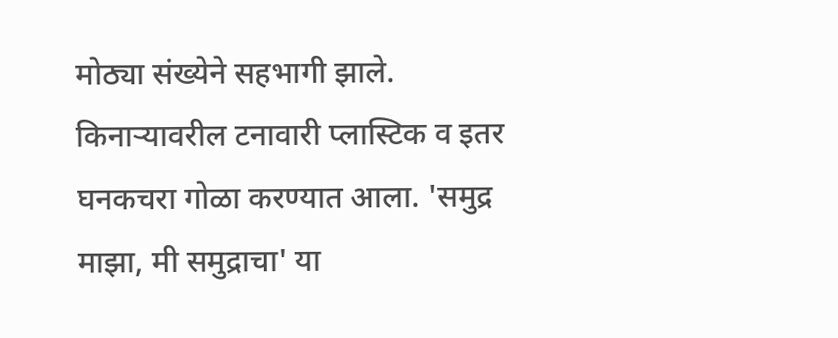मोठ्या संख्येने सहभागी झाले. किनाऱ्यावरील टनावारी प्लास्टिक व इतर घनकचरा गोळा करण्यात आला. 'समुद्र माझा, मी समुद्राचा' या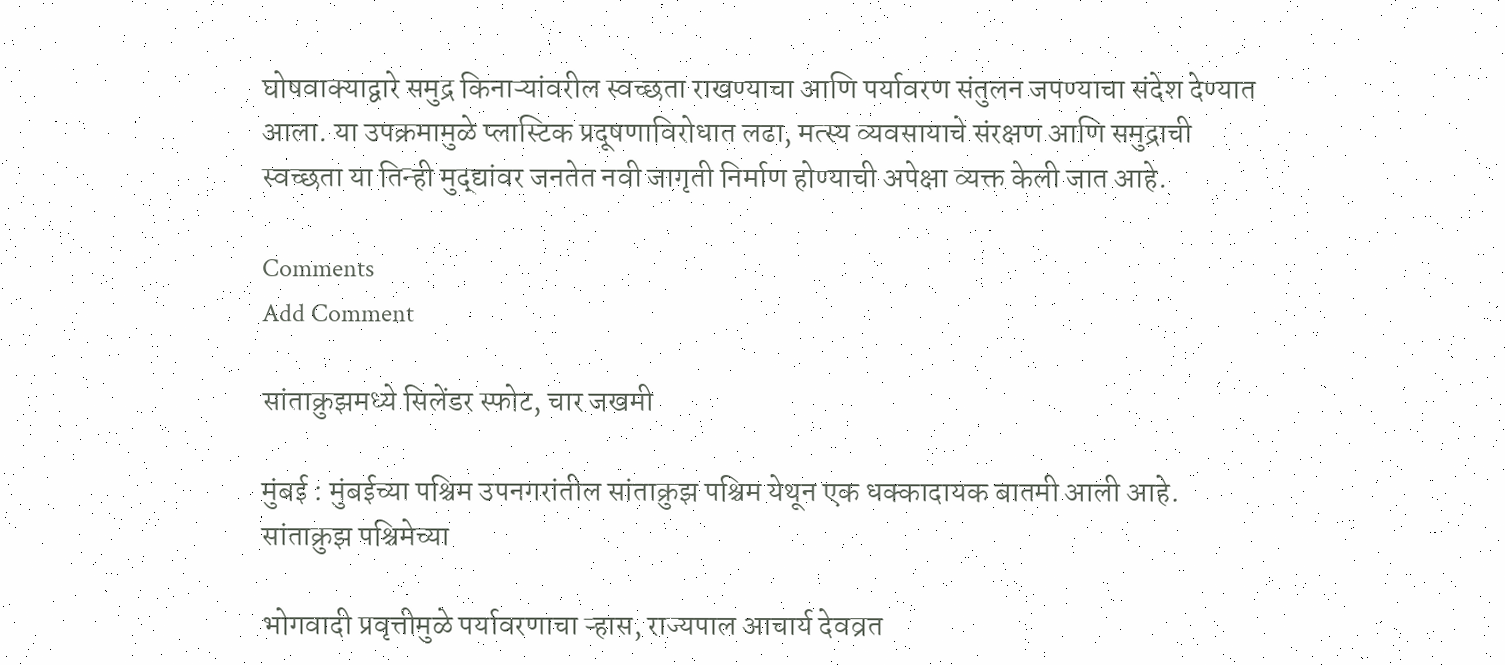घोषवाक्याद्वारे समुद्र किनाऱ्यांवरील स्वच्छता राखण्याचा आणि पर्यावरण संतुलन जपण्याचा संदेश देण्यात आला. या उपक्रमामुळे प्लास्टिक प्रदूषणाविरोधात लढा, मत्स्य व्यवसायाचे संरक्षण आणि समुद्राची स्वच्छता या तिन्ही मुद्द्यांवर जनतेत नवी जागृती निर्माण होण्याची अपेक्षा व्यक्त केली जात आहे.

Comments
Add Comment

सांताक्रुझमध्ये सिलेंडर स्फोट, चार जखमी

मुंबई : मुंबईच्या पश्चिम उपनगरांतील सांताक्रुझ पश्चिम येथून एक धक्कादायक बातमी आली आहे. सांताक्रुझ पश्चिमेच्या

भोगवादी प्रवृत्तीमुळे पर्यावरणाचा ऱ्हास, राज्यपाल आचार्य देवव्रत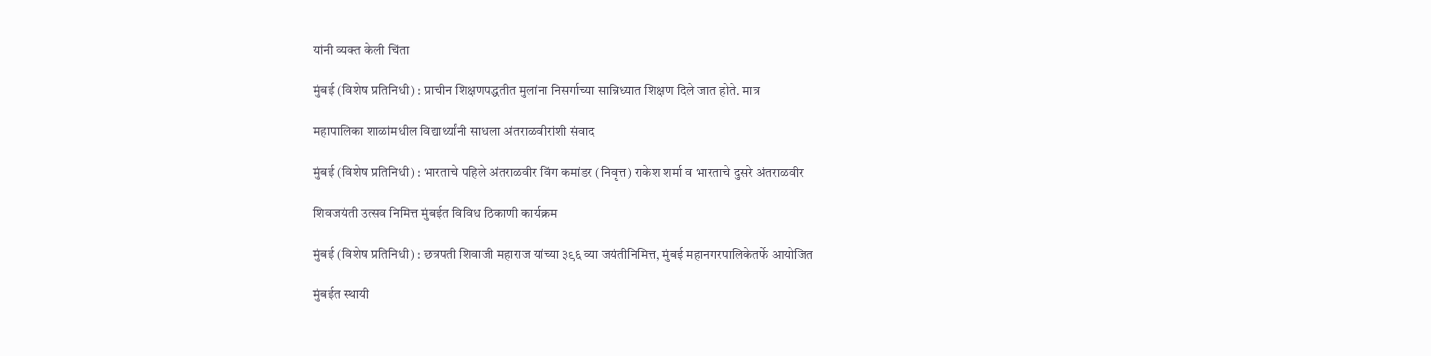यांनी व्यक्त केली चिंता

मुंबई (विशेष प्रतिनिधी) : प्राचीन शिक्षणपद्धतीत मुलांना निसर्गाच्या सान्निध्यात शिक्षण दिले जात होते. मात्र

महापालिका शाळांमधील विद्यार्थ्यांनी साधला अंतराळवीरांशी संवाद

मुंबई (विशेष प्रतिनिधी) : भारताचे पहिले अंतराळवीर विंग कमांडर (निवृत्त) राकेश शर्मा व भारताचे दुसरे अंतराळवीर

शिवजयंती उत्सव निमित्त मुंबईत विविध ठिकाणी कार्यक्रम

मुंबई (विशेष प्रतिनिधी) : छत्रपती शिवाजी महाराज यांच्या ३९६ व्या जयंतीनिमित्त, मुंबई महानगरपालिकेतर्फे आयोजित

मुंबईत स्थायी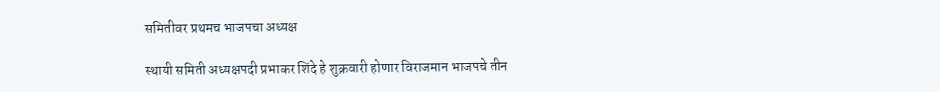समितीवर प्रथमच भाजपचा अध्यक्ष

स्थायी समिती अध्यक्षपदी प्रभाकर शिंदे हे शुक्रवारी होणार विराजमान भाजपचे तीन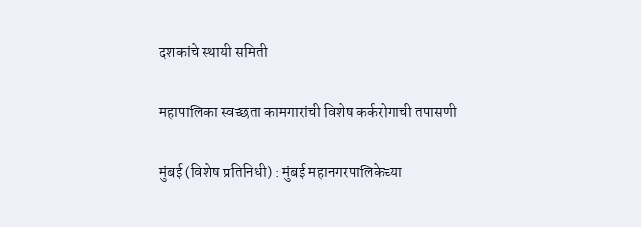दशकांचे स्थायी समिती

महापालिका स्वच्छता कामगारांची विशेष कर्करोगाची तपासणी

मुंबई (विशेष प्रतिनिधी) : मुंबई महानगरपालिकेच्या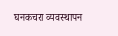घनकचरा व्यवस्थापन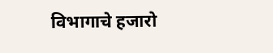विभागाचे हजारो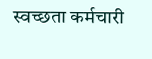स्वच्छता कर्मचारी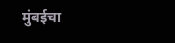मुंबईचा